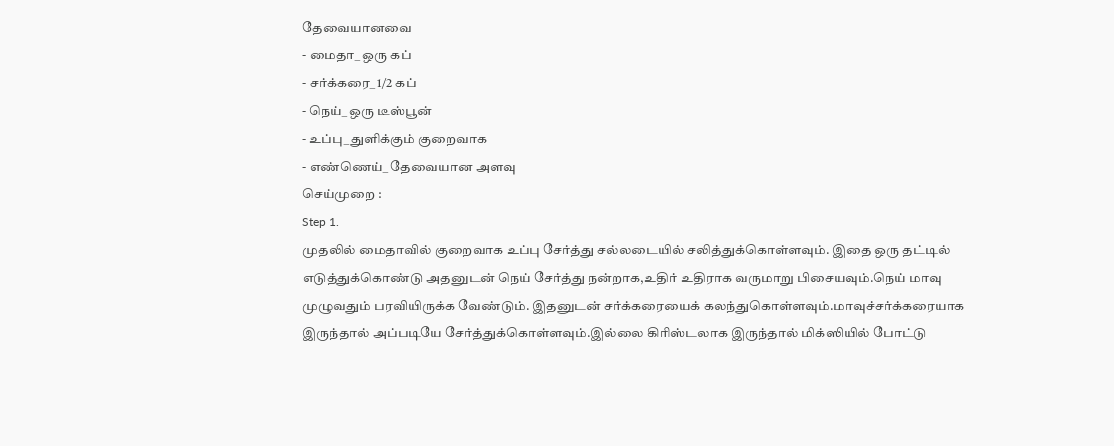தேவையானவை
- மைதா_ ஒரு கப்
- சர்க்கரை_ 1/2 கப்
- நெய்_ ஒரு டீஸ்பூன்
- உப்பு_ துளிக்கும் குறைவாக
- எண்ணெய்_ தேவையான அளவு
செய்முறை :
Step 1.
முதலில் மைதாவில் குறைவாக உப்பு சேர்த்து சல்லடையில் சலித்துக்கொள்ளவும். இதை ஒரு தட்டில் எடுத்துக்கொண்டு அதனுடன் நெய் சேர்த்து நன்றாக,உதிர் உதிராக வருமாறு பிசையவும்.நெய் மாவு முழுவதும் பரவியிருக்க வேண்டும். இதனுடன் சர்க்கரையைக் கலந்துகொள்ளவும்.மாவுச்சர்க்கரையாக இருந்தால் அப்படியே சேர்த்துக்கொள்ளவும்.இல்லை கிரிஸ்டலாக இருந்தால் மிக்ஸியில் போட்டு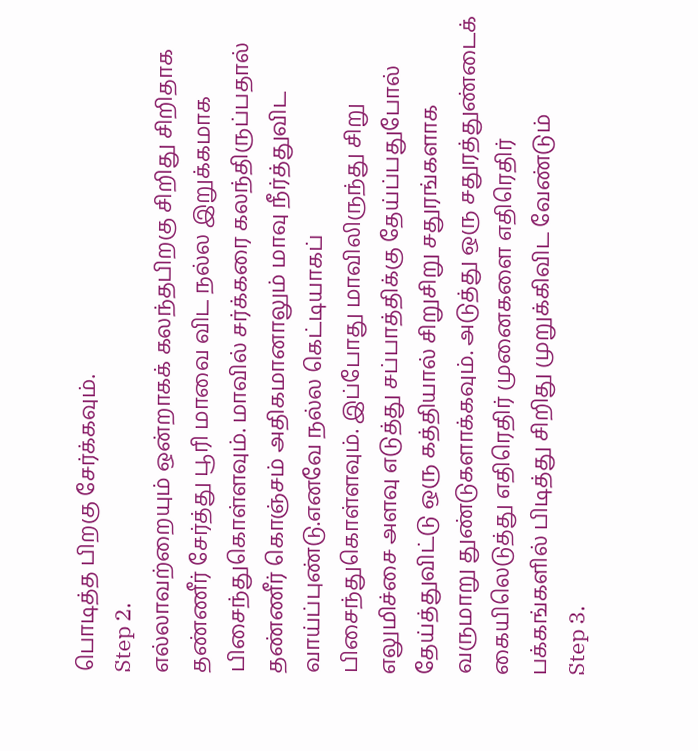பொடித்த பிறகு சேர்க்கவும்.
Step 2.
எல்லாவற்றையும் ஒன்றாகக் கலந்தபிறகு சிறிது சிறிதாக தண்ணீர் சேர்த்து பூரி மாவை விட நல்ல இறுக்கமாக பிசைந்துகொள்ளவும். மாவில் சர்க்கரை கலந்திருப்பதால் தண்ணீர் கொஞ்சம் அதிகமானாலும் மாவு நீர்த்துவிட வாய்ப்புண்டு.எனவே நல்ல கெட்டியாகப் பிசைந்துகொள்ளவும். இப்போது மாவிலிருந்து சிறு எலுமிச்சை அளவு எடுத்து சப்பாத்திக்கு தேய்ப்பதுபோல் தேய்த்துவிட்டு ஒரு கத்தியால் சிறுசிறு சதுரங்களாக வருமாறு துண்டுகளாக்கவும். அடுத்து ஒரு சதுரத்துண்டைக் கையிலெடுத்து எதிரெதிர் முனைகளை எதிரெதிர் பக்கங்களில் பிடித்து சிறிது முறுக்கிவிட வேண்டும்
Step 3.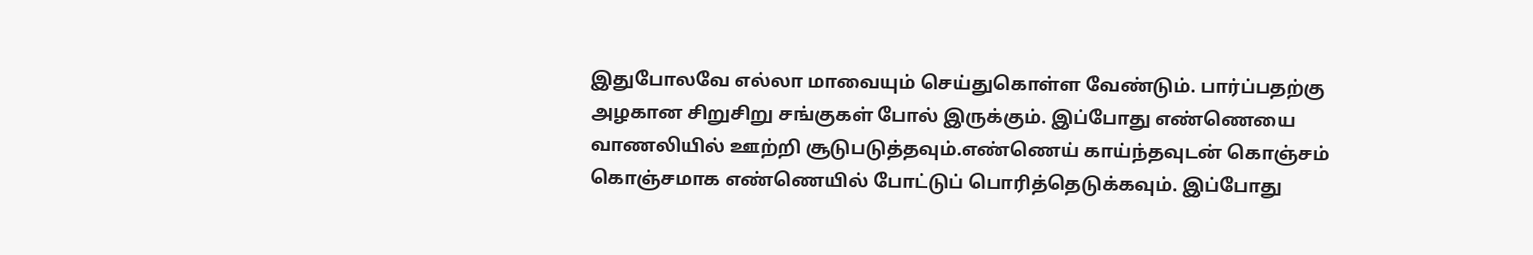இதுபோலவே எல்லா மாவையும் செய்துகொள்ள வேண்டும். பார்ப்பதற்கு அழகான சிறுசிறு சங்குகள் போல் இருக்கும். இப்போது எண்ணெயை வாணலியில் ஊற்றி சூடுபடுத்தவும்.எண்ணெய் காய்ந்தவுடன் கொஞ்சம் கொஞ்சமாக எண்ணெயில் போட்டுப் பொரித்தெடுக்கவும். இப்போது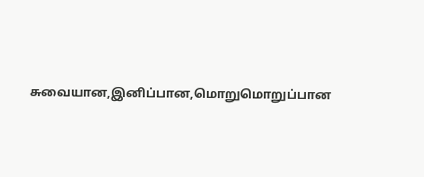சுவையான,இனிப்பான,மொறுமொறுப்பான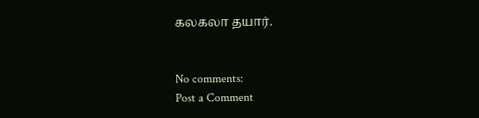கலகலா தயார்.


No comments:
Post a Comment